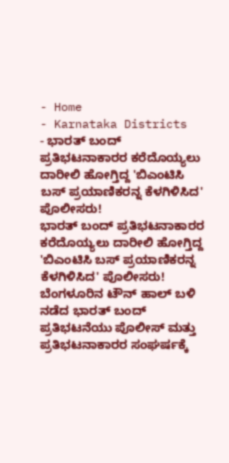- Home
- Karnataka Districts
- ಭಾರತ್ ಬಂದ್ ಪ್ರತಿಭಟನಾಕಾರರ ಕರೆದೊಯ್ಯಲು ದಾರೀಲಿ ಹೋಗ್ತಿದ್ದ 'ಬಿಎಂಟಿಸಿ ಬಸ್ ಪ್ರಯಾಣಿಕರನ್ನ ಕೆಳಗಿಳಿಸಿದ' ಪೊಲೀಸರು!
ಭಾರತ್ ಬಂದ್ ಪ್ರತಿಭಟನಾಕಾರರ ಕರೆದೊಯ್ಯಲು ದಾರೀಲಿ ಹೋಗ್ತಿದ್ದ 'ಬಿಎಂಟಿಸಿ ಬಸ್ ಪ್ರಯಾಣಿಕರನ್ನ ಕೆಳಗಿಳಿಸಿದ' ಪೊಲೀಸರು!
ಬೆಂಗಳೂರಿನ ಟೌನ್ ಹಾಲ್ ಬಳಿ ನಡೆದ ಭಾರತ್ ಬಂದ್ ಪ್ರತಿಭಟನೆಯು ಪೊಲೀಸ್ ಮತ್ತು ಪ್ರತಿಭಟನಾಕಾರರ ಸಂಘರ್ಷಕ್ಕೆ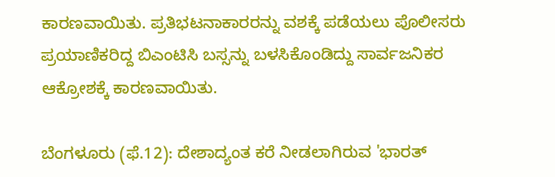ಕಾರಣವಾಯಿತು. ಪ್ರತಿಭಟನಾಕಾರರನ್ನು ವಶಕ್ಕೆ ಪಡೆಯಲು ಪೊಲೀಸರು ಪ್ರಯಾಣಿಕರಿದ್ದ ಬಿಎಂಟಿಸಿ ಬಸ್ಸನ್ನು ಬಳಸಿಕೊಂಡಿದ್ದು ಸಾರ್ವಜನಿಕರ ಆಕ್ರೋಶಕ್ಕೆ ಕಾರಣವಾಯಿತು.

ಬೆಂಗಳೂರು (ಫೆ.12): ದೇಶಾದ್ಯಂತ ಕರೆ ನೀಡಲಾಗಿರುವ 'ಭಾರತ್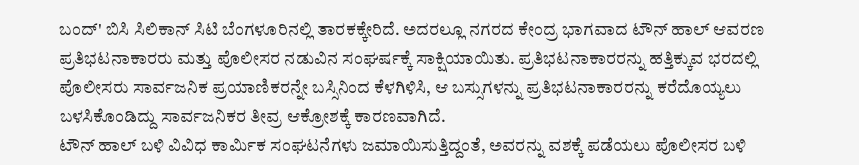ಬಂದ್' ಬಿಸಿ ಸಿಲಿಕಾನ್ ಸಿಟಿ ಬೆಂಗಳೂರಿನಲ್ಲಿ ತಾರಕಕ್ಕೇರಿದೆ. ಅದರಲ್ಲೂ ನಗರದ ಕೇಂದ್ರ ಭಾಗವಾದ ಟೌನ್ ಹಾಲ್ ಆವರಣ ಪ್ರತಿಭಟನಾಕಾರರು ಮತ್ತು ಪೊಲೀಸರ ನಡುವಿನ ಸಂಘರ್ಷಕ್ಕೆ ಸಾಕ್ಷಿಯಾಯಿತು. ಪ್ರತಿಭಟನಾಕಾರರನ್ನು ಹತ್ತಿಕ್ಕುವ ಭರದಲ್ಲಿ ಪೊಲೀಸರು ಸಾರ್ವಜನಿಕ ಪ್ರಯಾಣಿಕರನ್ನೇ ಬಸ್ಸಿನಿಂದ ಕೆಳಗಿಳಿಸಿ, ಆ ಬಸ್ಸುಗಳನ್ನು ಪ್ರತಿಭಟನಾಕಾರರನ್ನು ಕರೆದೊಯ್ಯಲು ಬಳಸಿಕೊಂಡಿದ್ದು ಸಾರ್ವಜನಿಕರ ತೀವ್ರ ಆಕ್ರೋಶಕ್ಕೆ ಕಾರಣವಾಗಿದೆ.
ಟೌನ್ ಹಾಲ್ ಬಳಿ ವಿವಿಧ ಕಾರ್ಮಿಕ ಸಂಘಟನೆಗಳು ಜಮಾಯಿಸುತ್ತಿದ್ದಂತೆ, ಅವರನ್ನು ವಶಕ್ಕೆ ಪಡೆಯಲು ಪೊಲೀಸರ ಬಳಿ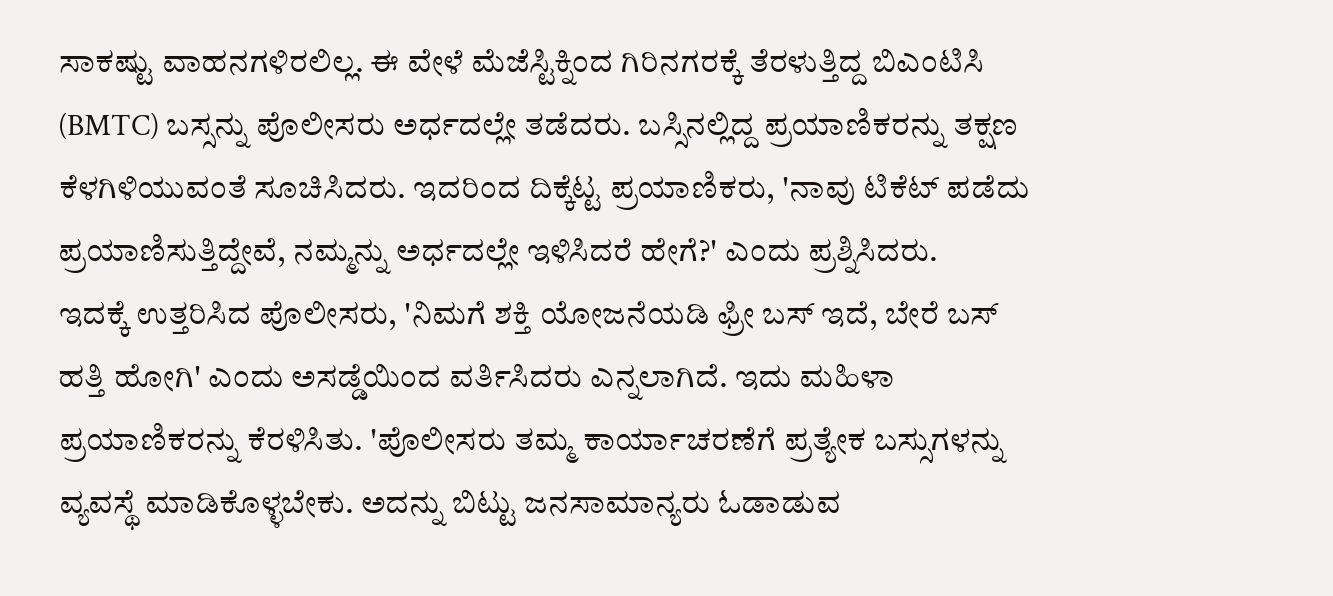ಸಾಕಷ್ಟು ವಾಹನಗಳಿರಲಿಲ್ಲ. ಈ ವೇಳೆ ಮೆಜೆಸ್ಟಿಕ್ನಿಂದ ಗಿರಿನಗರಕ್ಕೆ ತೆರಳುತ್ತಿದ್ದ ಬಿಎಂಟಿಸಿ (BMTC) ಬಸ್ಸನ್ನು ಪೊಲೀಸರು ಅರ್ಧದಲ್ಲೇ ತಡೆದರು. ಬಸ್ಸಿನಲ್ಲಿದ್ದ ಪ್ರಯಾಣಿಕರನ್ನು ತಕ್ಷಣ ಕೆಳಗಿಳಿಯುವಂತೆ ಸೂಚಿಸಿದರು. ಇದರಿಂದ ದಿಕ್ಕೆಟ್ಟ ಪ್ರಯಾಣಿಕರು, 'ನಾವು ಟಿಕೆಟ್ ಪಡೆದು ಪ್ರಯಾಣಿಸುತ್ತಿದ್ದೇವೆ, ನಮ್ಮನ್ನು ಅರ್ಧದಲ್ಲೇ ಇಳಿಸಿದರೆ ಹೇಗೆ?' ಎಂದು ಪ್ರಶ್ನಿಸಿದರು.
ಇದಕ್ಕೆ ಉತ್ತರಿಸಿದ ಪೊಲೀಸರು, 'ನಿಮಗೆ ಶಕ್ತಿ ಯೋಜನೆಯಡಿ ಫ್ರೀ ಬಸ್ ಇದೆ, ಬೇರೆ ಬಸ್ ಹತ್ತಿ ಹೋಗಿ' ಎಂದು ಅಸಡ್ಡೆಯಿಂದ ವರ್ತಿಸಿದರು ಎನ್ನಲಾಗಿದೆ. ಇದು ಮಹಿಳಾ ಪ್ರಯಾಣಿಕರನ್ನು ಕೆರಳಿಸಿತು. 'ಪೊಲೀಸರು ತಮ್ಮ ಕಾರ್ಯಾಚರಣೆಗೆ ಪ್ರತ್ಯೇಕ ಬಸ್ಸುಗಳನ್ನು ವ್ಯವಸ್ಥೆ ಮಾಡಿಕೊಳ್ಳಬೇಕು. ಅದನ್ನು ಬಿಟ್ಟು ಜನಸಾಮಾನ್ಯರು ಓಡಾಡುವ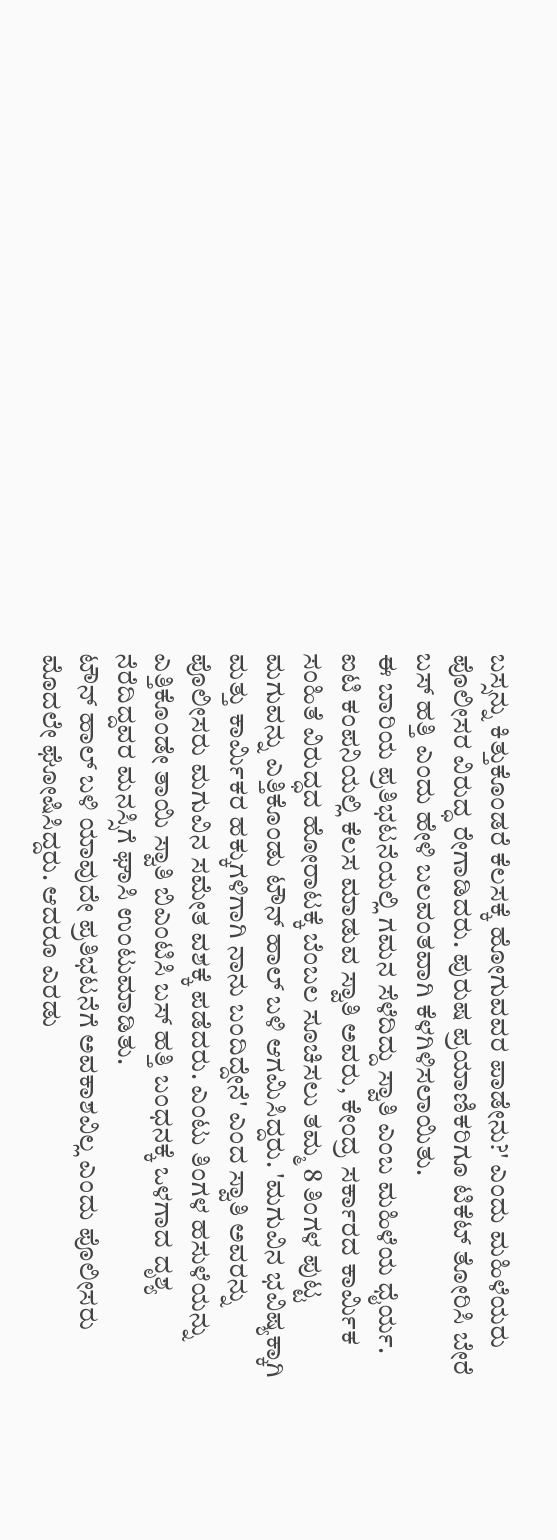ಬಸ್ಸನ್ನು ಕಿತ್ತುಕೊಂಡರೆ ಕೆಲಸಕ್ಕೆ ಹೋಗುವವರ ಪಾಡೇನು?' ಎಂದು ಮಹಿಳೆಯರು ಪೊಲೀಸರ ವಿರುದ್ಧ ರೇಗಾಡಿದರು. ಪುರುಷ ಪ್ರಯಾಣಿಕರಿಗೂ ಟಿಕೆಟ್ ತೋರಿಸಿ ಬೇರೆ ಬಸ್ ಹತ್ತಿ ಎಂದು ಹೇಳಿ ಬಲವಂತವಾಗಿ ಕೆಳಗಿಳಿಸಲಾಯಿತು.
ಈ ಬಾರಿಯ ಪ್ರತಿಭಟನೆಯಲ್ಲಿ ಗಮನ ಸೆಳೆದಿದ್ದು ಸ್ವಾತಿ ಎಂಬ ಮಹಿಳೆಯ ಧೈರ್ಯ. ಐಟಿ ಕಂಪನಿಯಲ್ಲಿ ಕೆಲಸ ಮಾಡುವ ಸ್ವಾತಿ ಅವರು, ಕೇಂದ್ರ ಸರ್ಕಾರದ ಕಾರ್ಮಿಕ ಸಂಹಿತೆ ವಿರುದ್ಧದ ಹೋರಾಟಕ್ಕೆ ಬೆಂಬಲ ಸೂಚಿಸಲು ತಮ್ಮ 8 ತಿಂಗಳ ಪುಟ್ಟ ಮಗುವನ್ನು ಎತ್ತಿಕೊಂಡು ಟೌನ್ ಹಾಲ್ ಬಳಿ ಆಗಮಿಸಿದ್ದರು. 'ಮಗುವಿನ ಭವಿಷ್ಯಕ್ಕಾಗಿ ಮತ್ತು ಕಾರ್ಮಿಕರ ಹಕ್ಕುಗಳಿಗಾಗಿ ನಾನು ಬಂದಿದ್ದೇನೆ' ಎಂದ ಸ್ವಾತಿ ಅವರನ್ನು ಪೊಲೀಸರು ಮಗುವಿನ ಸಮೇತ ವಶಕ್ಕೆ ಪಡೆದರು. ಎಂಟು ತಿಂಗಳ ಹಸುಳೆಯನ್ನು ಎತ್ತಿಕೊಂಡೇ ತಾಯಿ ಸ್ವಾತಿ ಬಿಎಂಟಿಸಿ ಬಸ್ ಹತ್ತಿ ಬಂಧನಕ್ಕೆ ಒಳಗಾದ ದೃಶ್ಯ ನೆರೆದಿದ್ದವರ ಮನಸ್ಸಿಗೆ ಘಾಸಿ ಉಂಟುಮಾಡಿತು.
ಟೌನ್ ಹಾಲ್ ಬಳಿ ಯಾವುದೇ ಪ್ರತಿಭಟನೆಗೆ ಅವಕಾಶವಿಲ್ಲ ಎಂದು ಪೊಲೀಸರು ಮೊದಲೇ ಘೋಷಿಸಿದ್ದರು. ಆದರೂ ಎರಡು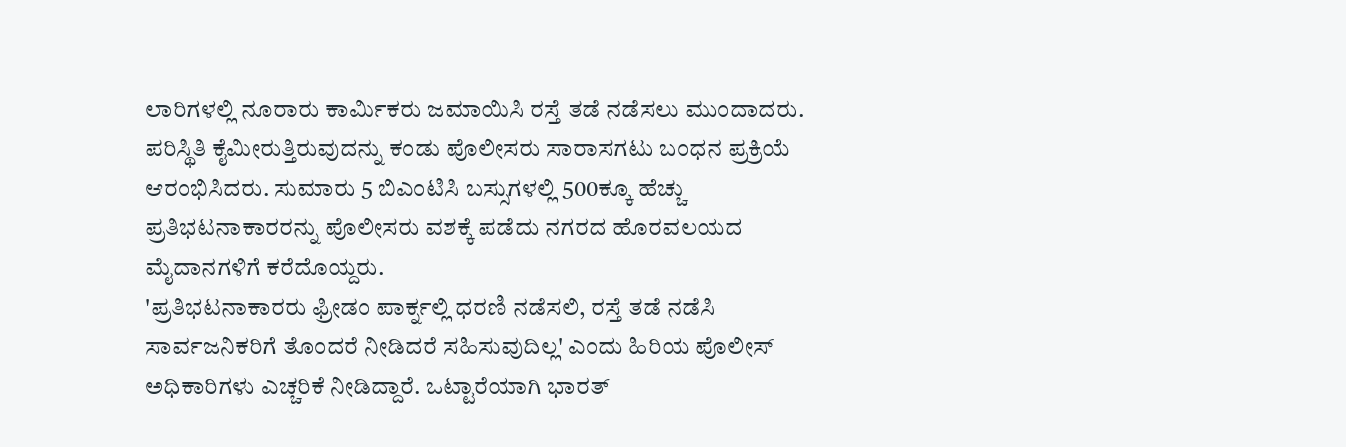ಲಾರಿಗಳಲ್ಲಿ ನೂರಾರು ಕಾರ್ಮಿಕರು ಜಮಾಯಿಸಿ ರಸ್ತೆ ತಡೆ ನಡೆಸಲು ಮುಂದಾದರು. ಪರಿಸ್ಥಿತಿ ಕೈಮೀರುತ್ತಿರುವುದನ್ನು ಕಂಡು ಪೊಲೀಸರು ಸಾರಾಸಗಟು ಬಂಧನ ಪ್ರಕ್ರಿಯೆ ಆರಂಭಿಸಿದರು. ಸುಮಾರು 5 ಬಿಎಂಟಿಸಿ ಬಸ್ಸುಗಳಲ್ಲಿ 500ಕ್ಕೂ ಹೆಚ್ಚು ಪ್ರತಿಭಟನಾಕಾರರನ್ನು ಪೊಲೀಸರು ವಶಕ್ಕೆ ಪಡೆದು ನಗರದ ಹೊರವಲಯದ ಮೈದಾನಗಳಿಗೆ ಕರೆದೊಯ್ದರು.
'ಪ್ರತಿಭಟನಾಕಾರರು ಫ್ರೀಡಂ ಪಾರ್ಕ್ನಲ್ಲಿ ಧರಣಿ ನಡೆಸಲಿ, ರಸ್ತೆ ತಡೆ ನಡೆಸಿ ಸಾರ್ವಜನಿಕರಿಗೆ ತೊಂದರೆ ನೀಡಿದರೆ ಸಹಿಸುವುದಿಲ್ಲ' ಎಂದು ಹಿರಿಯ ಪೊಲೀಸ್ ಅಧಿಕಾರಿಗಳು ಎಚ್ಚರಿಕೆ ನೀಡಿದ್ದಾರೆ. ಒಟ್ಟಾರೆಯಾಗಿ ಭಾರತ್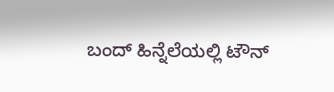ಬಂದ್ ಹಿನ್ನೆಲೆಯಲ್ಲಿ ಟೌನ್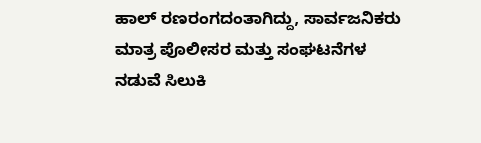ಹಾಲ್ ರಣರಂಗದಂತಾಗಿದ್ದು, ಸಾರ್ವಜನಿಕರು ಮಾತ್ರ ಪೊಲೀಸರ ಮತ್ತು ಸಂಘಟನೆಗಳ ನಡುವೆ ಸಿಲುಕಿ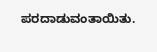ಪರದಾಡುವಂತಾಯಿತು.